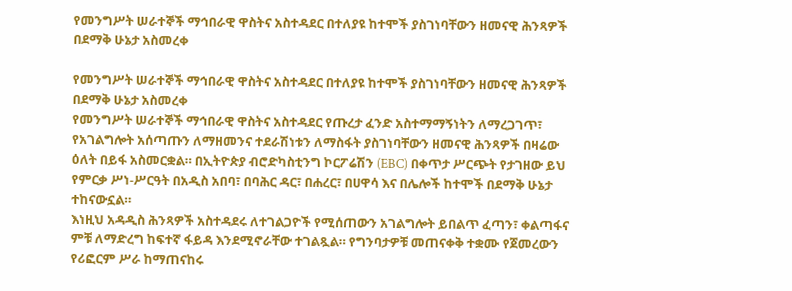የመንግሥት ሠራተኞች ማኅበራዊ ዋስትና አስተዳደር በተለያዩ ከተሞች ያስገነባቸውን ዘመናዊ ሕንጻዎች በደማቅ ሁኔታ አስመረቀ

የመንግሥት ሠራተኞች ማኅበራዊ ዋስትና አስተዳደር በተለያዩ ከተሞች ያስገነባቸውን ዘመናዊ ሕንጻዎች በደማቅ ሁኔታ አስመረቀ
የመንግሥት ሠራተኞች ማኅበራዊ ዋስትና አስተዳደር የጡረታ ፈንድ አስተማማኝነትን ለማረጋገጥ፣ የአገልግሎት አሰጣጡን ለማዘመንና ተደራሽነቱን ለማስፋት ያስገነባቸውን ዘመናዊ ሕንጻዎች በዛሬው ዕለት በይፋ አስመርቋል። በኢትዮጵያ ብሮድካስቲንግ ኮርፖሬሽን (EBC) በቀጥታ ሥርጭት የታገዘው ይህ የምርቃ ሥነ-ሥርዓት በአዲስ አበባ፣ በባሕር ዳር፣ በሐረር፣ በሀዋሳ እና በሌሎች ከተሞች በደማቅ ሁኔታ ተከናውኗል።
እነዚህ አዳዲስ ሕንጻዎች አስተዳደሩ ለተገልጋዮች የሚሰጠውን አገልግሎት ይበልጥ ፈጣን፣ ቀልጣፋና ምቹ ለማድረግ ከፍተኛ ፋይዳ እንደሚኖራቸው ተገልጿል። የግንባታዎቹ መጠናቀቅ ተቋሙ የጀመረውን የሪፎርም ሥራ ከማጠናከሩ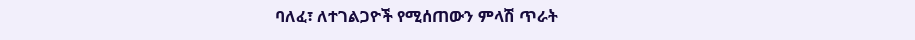ባለፈ፣ ለተገልጋዮች የሚሰጠውን ምላሽ ጥራት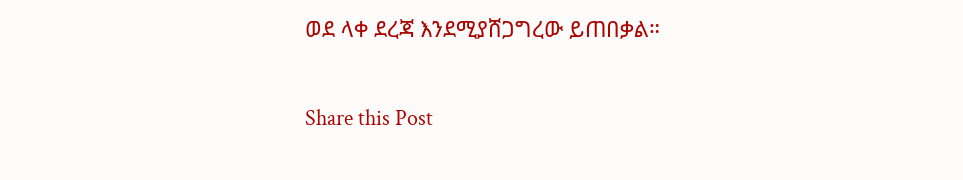ወደ ላቀ ደረጃ እንደሚያሸጋግረው ይጠበቃል።

Share this Post